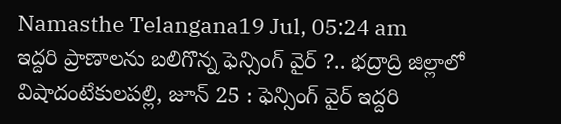Namasthe Telangana19 Jul, 05:24 am
ఇద్దరి ప్రాణాలను బలిగొన్న ఫెన్సింగ్ వైర్ ?.. భద్రాద్రి జిల్లాలో విషాదంటేకులపల్లి, జూన్ 25 : ఫెన్సింగ్ వైర్ ఇద్దరి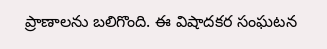ప్రాణాలను బలిగొంది. ఈ విషాదకర సంఘటన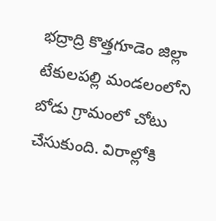భద్రాద్రి కొత్తగూడెం జిల్లా టేకులపల్లి మండలంలోని బోడు గ్రామంలో చోటు చేసుకుంది. విరాల్లోకి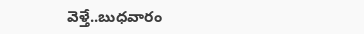వెళ్తే..బుధవారం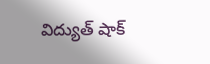విద్యుత్ షాక్